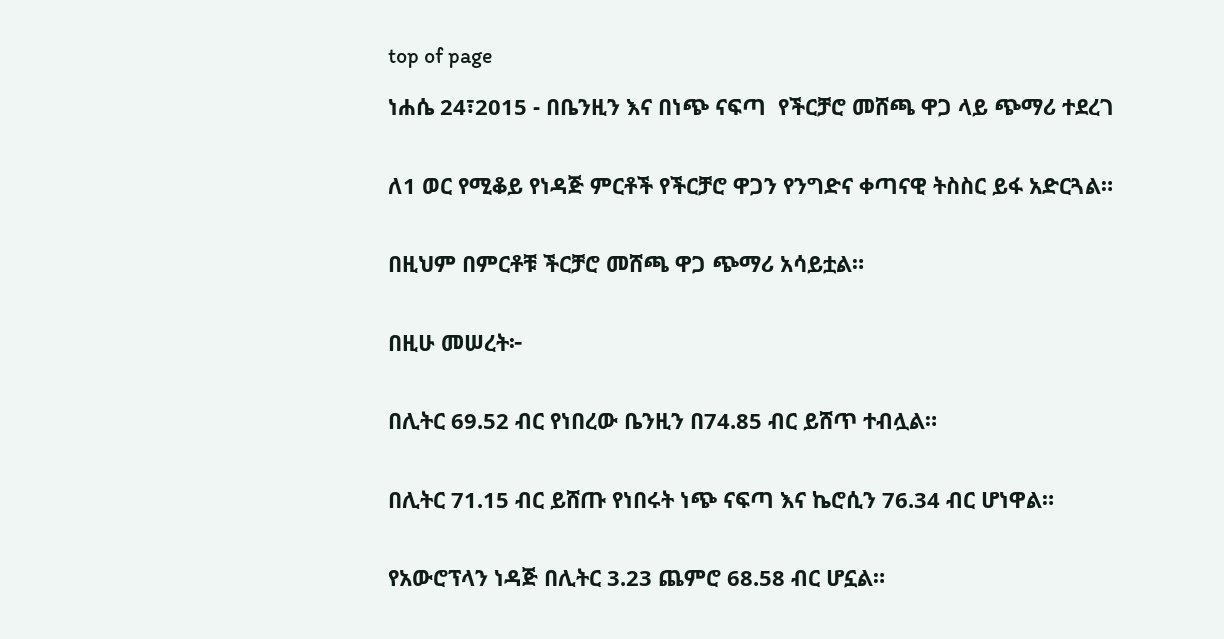top of page

ነሐሴ 24፣2015 - በቤንዚን እና በነጭ ናፍጣ  የችርቻሮ መሸጫ ዋጋ ላይ ጭማሪ ተደረገ


ለ1 ወር የሚቆይ የነዳጅ ምርቶች የችርቻሮ ዋጋን የንግድና ቀጣናዊ ትስስር ይፋ አድርጓል።


በዚህም በምርቶቹ ችርቻሮ መሸጫ ዋጋ ጭማሪ አሳይቷል።


በዚሁ መሠረት፦


በሊትር 69.52 ብር የነበረው ቤንዚን በ74.85 ብር ይሸጥ ተብሏል።


በሊትር 71.15 ብር ይሸጡ የነበሩት ነጭ ናፍጣ እና ኬሮሲን 76.34 ብር ሆነዋል።


የአውሮፕላን ነዳጅ በሊትር 3.23 ጨምሮ 68.58 ብር ሆኗል።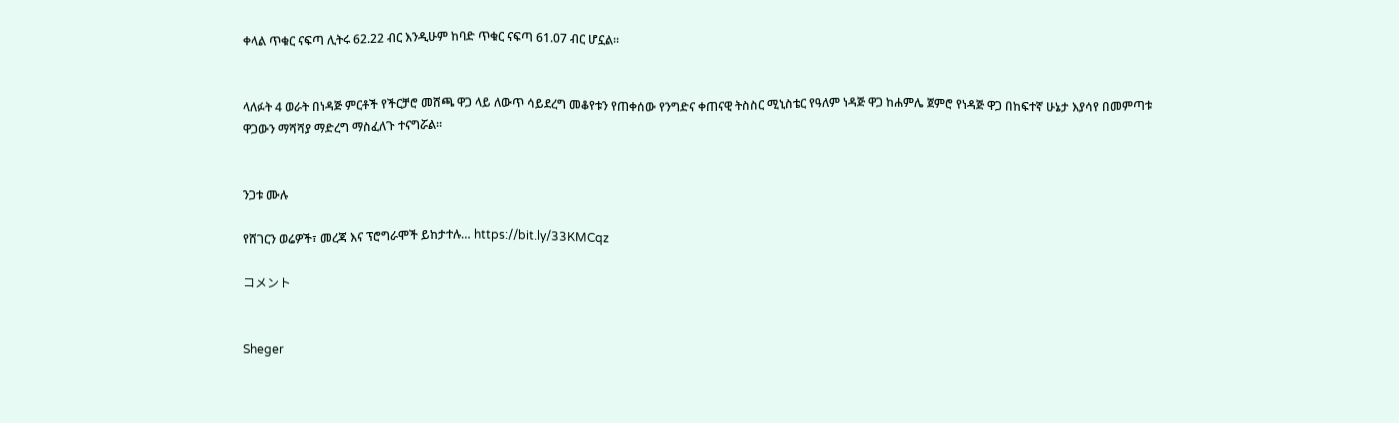ቀላል ጥቁር ናፍጣ ሊትሩ 62.22 ብር እንዲሁም ከባድ ጥቁር ናፍጣ 61.07 ብር ሆኗል።


ላለፉት 4 ወራት በነዳጅ ምርቶች የችርቻሮ መሸጫ ዋጋ ላይ ለውጥ ሳይደረግ መቆየቱን የጠቀሰው የንግድና ቀጠናዊ ትስስር ሚኒስቴር የዓለም ነዳጅ ዋጋ ከሐምሌ ጀምሮ የነዳጅ ዋጋ በከፍተኛ ሁኔታ እያሳየ በመምጣቱ ዋጋውን ማሻሻያ ማድረግ ማስፈለጉ ተናግሯል።


ንጋቱ ሙሉ

የሸገርን ወሬዎች፣ መረጃ እና ፕሮግራሞች ይከታተሉ… https://bit.ly/33KMCqz

コメント


Sheger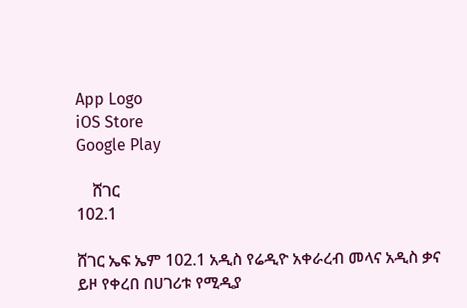App Logo
iOS Store
Google Play

    ሸገር
102.1

ሸገር ኤፍ ኤም 102.1 አዲስ የሬዲዮ አቀራረብ መላና አዲስ ቃና ይዞ የቀረበ በሀገሪቱ የሚዲያ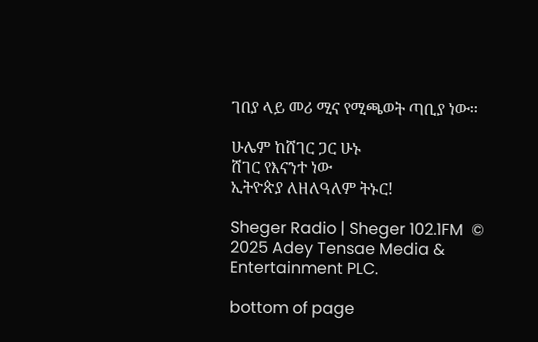ገበያ ላይ መሪ ሚና የሚጫወት ጣቢያ ነው፡፡

ሁሌም ከሸገር ጋር ሁኑ
ሸገር የእናንተ ነው
ኢትዮጵያ ለዘለዓለም ትኑር!

Sheger Radio | Sheger 102.1FM  © 2025 Adey Tensae Media & Entertainment PLC.

bottom of page